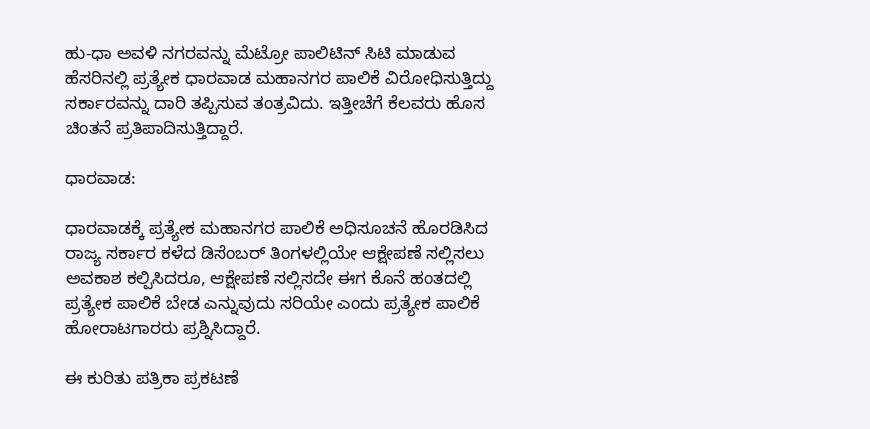ಹು-ಧಾ ಅವಳಿ ನಗರವನ್ನು ಮೆಟ್ರೋ ಪಾಲಿಟಿನ್‌ ಸಿಟಿ ಮಾಡುವ ಹೆಸರಿನಲ್ಲಿ ಪ್ರತ್ಯೇಕ ಧಾರವಾಡ ಮಹಾನಗರ ಪಾಲಿಕೆ ವಿರೋಧಿಸುತ್ತಿದ್ದು ಸರ್ಕಾರವನ್ನು ದಾರಿ ತಪ್ಪಿಸುವ ತಂತ್ರವಿದು. ಇತ್ತೀಚೆಗೆ ಕೆಲವರು ಹೊಸ ಚಿಂತನೆ ಪ್ರತಿಪಾದಿಸುತ್ತಿದ್ದಾರೆ.

ಧಾರವಾಡ:

ಧಾರವಾಡಕ್ಕೆ ಪ್ರತ್ಯೇಕ ಮಹಾನಗರ ಪಾಲಿಕೆ ಅಧಿಸೂಚನೆ ಹೊರಡಿಸಿದ ರಾಜ್ಯ ಸರ್ಕಾರ ಕಳೆದ ಡಿಸೆಂಬರ್‌ ತಿಂಗಳಲ್ಲಿಯೇ ಆಕ್ಷೇಪಣೆ ಸಲ್ಲಿಸಲು ಅವಕಾಶ ಕಲ್ಪಿಸಿದರೂ, ಆಕ್ಷೇಪಣೆ ಸಲ್ಲಿಸದೇ ಈಗ ಕೊನೆ ಹಂತದಲ್ಲಿ ಪ್ರತ್ಯೇಕ ಪಾಲಿಕೆ ಬೇಡ ಎನ್ನುವುದು ಸರಿಯೇ ಎಂದು ಪ್ರತ್ಯೇಕ ಪಾಲಿಕೆ ಹೋರಾಟಗಾರರು ಪ್ರಶ್ನಿಸಿದ್ದಾರೆ.

ಈ ಕುರಿತು ಪತ್ರಿಕಾ ಪ್ರಕಟಣೆ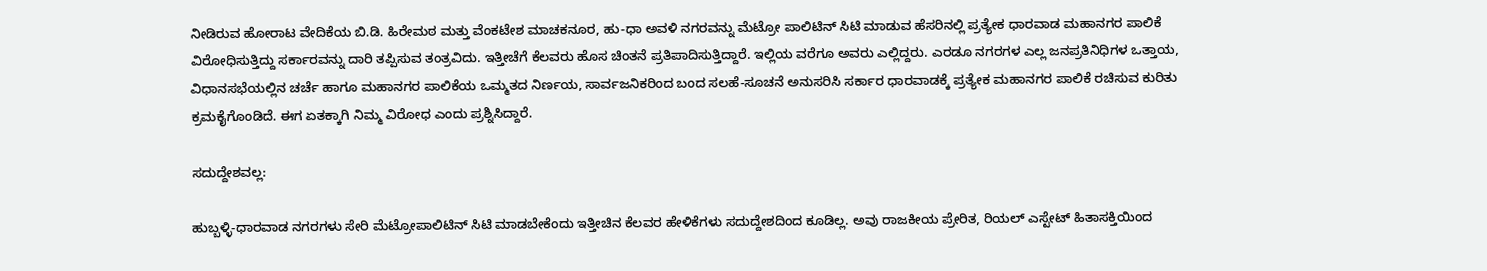ನೀಡಿರುವ ಹೋರಾಟ ವೇದಿಕೆಯ ಬಿ.ಡಿ. ಹಿರೇಮಠ ಮತ್ತು ವೆಂಕಟೇಶ ಮಾಚಕನೂರ, ಹು-ಧಾ ಅವಳಿ ನಗರವನ್ನು ಮೆಟ್ರೋ ಪಾಲಿಟಿನ್‌ ಸಿಟಿ ಮಾಡುವ ಹೆಸರಿನಲ್ಲಿ ಪ್ರತ್ಯೇಕ ಧಾರವಾಡ ಮಹಾನಗರ ಪಾಲಿಕೆ ವಿರೋಧಿಸುತ್ತಿದ್ದು ಸರ್ಕಾರವನ್ನು ದಾರಿ ತಪ್ಪಿಸುವ ತಂತ್ರವಿದು. ಇತ್ತೀಚೆಗೆ ಕೆಲವರು ಹೊಸ ಚಿಂತನೆ ಪ್ರತಿಪಾದಿಸುತ್ತಿದ್ದಾರೆ. ಇಲ್ಲಿಯ ವರೆಗೂ ಅವರು ಎಲ್ಲಿದ್ದರು. ಎರಡೂ ನಗರಗಳ ಎಲ್ಲ ಜನಪ್ರತಿನಿಧಿಗಳ ಒತ್ತಾಯ, ವಿಧಾನಸಭೆಯಲ್ಲಿನ ಚರ್ಚೆ ಹಾಗೂ ಮಹಾನಗರ ಪಾಲಿಕೆಯ ಒಮ್ಮತದ ನಿರ್ಣಯ, ಸಾರ್ವಜನಿಕರಿಂದ ಬಂದ ಸಲಹೆ-ಸೂಚನೆ ಅನುಸರಿಸಿ ಸರ್ಕಾರ ಧಾರವಾಡಕ್ಕೆ ಪ್ರತ್ಯೇಕ ಮಹಾನಗರ ಪಾಲಿಕೆ ರಚಿಸುವ ಕುರಿತು ಕ್ರಮಕೈಗೊಂಡಿದೆ. ಈಗ ಏತಕ್ಕಾಗಿ ನಿಮ್ಮ ವಿರೋಧ ಎಂದು ಪ್ರಶ್ನಿಸಿದ್ದಾರೆ.

ಸದುದ್ದೇಶವಲ್ಲ:

ಹುಬ್ಬಳ್ಳಿ-ಧಾರವಾಡ ನಗರಗಳು ಸೇರಿ ಮೆಟ್ರೋಪಾಲಿಟಿನ್ ಸಿಟಿ ಮಾಡಬೇಕೆಂದು ಇತ್ತೀಚಿನ ಕೆಲವರ ಹೇಳಿಕೆಗಳು ಸದುದ್ದೇಶದಿಂದ ಕೂಡಿಲ್ಲ. ಅವು ರಾಜಕೀಯ ಪ್ರೇರಿತ, ರಿಯಲ್ ಎಸ್ಟೇಟ್ ಹಿತಾಸಕ್ತಿಯಿಂದ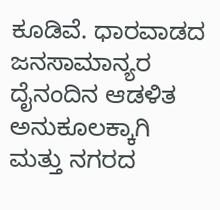ಕೂಡಿವೆ. ಧಾರವಾಡದ ಜನಸಾಮಾನ್ಯರ ದೈನಂದಿನ ಆಡಳಿತ ಅನುಕೂಲಕ್ಕಾಗಿ ಮತ್ತು ನಗರದ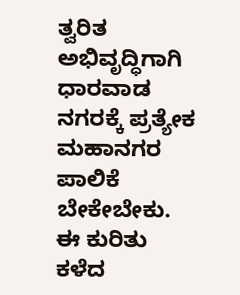ತ್ವರಿತ ಅಭಿವೃದ್ಧಿಗಾಗಿ ಧಾರವಾಡ ನಗರಕ್ಕೆ ಪ್ರತ್ಯೇಕ ಮಹಾನಗರ ಪಾಲಿಕೆ ಬೇಕೇಬೇಕು. ಈ ಕುರಿತು ಕಳೆದ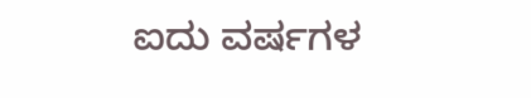ಐದು ವರ್ಷಗಳ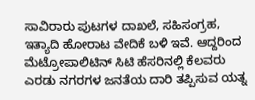ಸಾವಿರಾರು ಪುಟಗಳ ದಾಖಲೆ, ಸಹಿಸಂಗ್ರಹ, ಇತ್ಯಾದಿ ಹೋರಾಟ ವೇದಿಕೆ ಬಳಿ ಇವೆ. ಆದ್ದರಿಂದ ಮೆಟ್ರೋಪಾಲಿಟಿನ್ ಸಿಟಿ ಹೆಸರಿನಲ್ಲಿ ಕೆಲವರು ಎರಡು ನಗರಗಳ ಜನತೆಯ ದಾರಿ ತಪ್ಪಿಸುವ ಯತ್ನ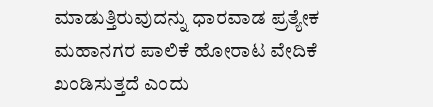ಮಾಡುತ್ತಿರುವುದನ್ನು ಧಾರವಾಡ ಪ್ರತ್ಯೇಕ ಮಹಾನಗರ ಪಾಲಿಕೆ ಹೋರಾಟ ವೇದಿಕೆ ಖಂಡಿಸುತ್ತದೆ ಎಂದು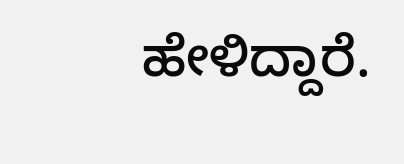ಹೇಳಿದ್ದಾರೆ.